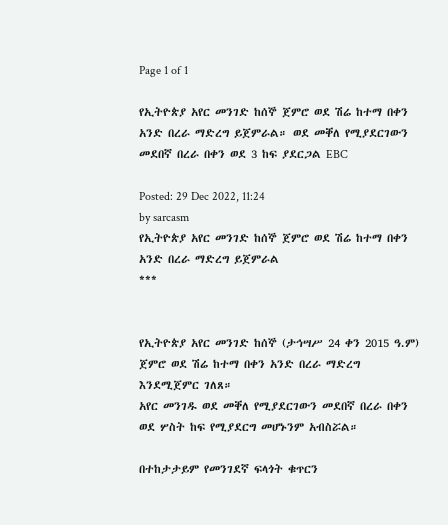Page 1 of 1

የኢትዮጵያ አየር መንገድ ከሰኞ ጀምሮ ወደ ሽሬ ከተማ በቀን አንድ በረራ ማድረግ ይጀምራል። ወደ መቐለ የሚያደርገውን መደበኛ በረራ በቀን ወደ 3 ከፍ ያደርጋል EBC

Posted: 29 Dec 2022, 11:24
by sarcasm
የኢትዮጵያ አየር መንገድ ከሰኞ ጀምሮ ወደ ሽሬ ከተማ በቀን አንድ በረራ ማድረግ ይጀምራል
***


የኢትዮጵያ አየር መንገድ ከሰኞ (ታኅሣሥ 24 ቀን 2015 ዓ.ም) ጀምሮ ወደ ሽሬ ከተማ በቀን አንድ በረራ ማድረግ እንደሚጀምር ገለጸ።
አየር መንገዱ ወደ መቐለ የሚያደርገውን መደበኛ በረራ በቀን ወደ ሦስት ከፍ የሚያደርግ መሆኑንም አብስሯል።

በተከታታይም የመንገደኛ ፍላጎት ቁጥርን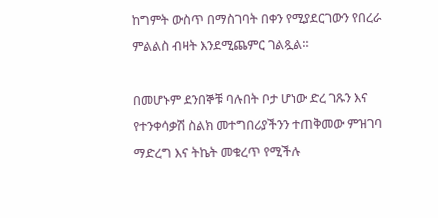ከግምት ውስጥ በማስገባት በቀን የሚያደርገውን የበረራ ምልልስ ብዛት እንደሚጨምር ገልጿል።

በመሆኑም ደንበኞቹ ባሉበት ቦታ ሆነው ድረ ገጹን እና የተንቀሳቃሽ ስልክ መተግበሪያችንን ተጠቅመው ምዝገባ ማድረግ እና ትኬት መቁረጥ የሚችሉ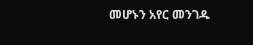መሆኑን አየር መንገዱ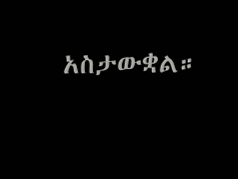አስታውቋል።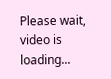Please wait, video is loading...